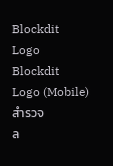Blockdit Logo
Blockdit Logo (Mobile)
สำรวจ
ล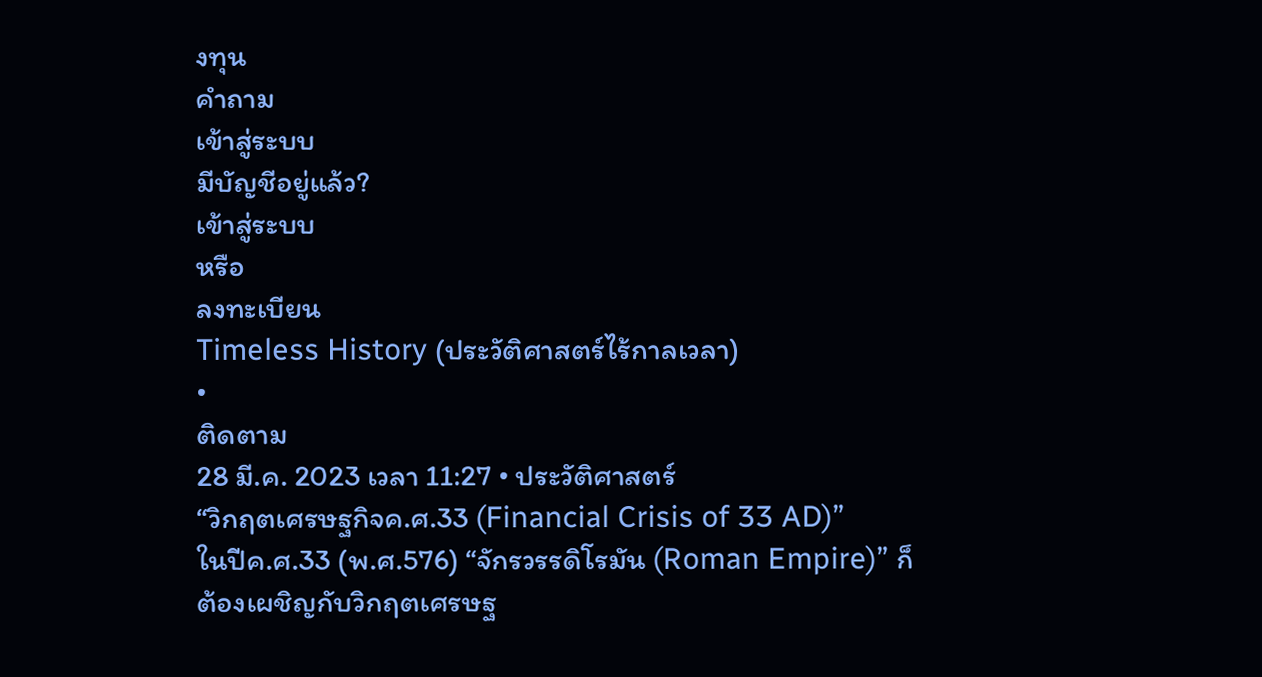งทุน
คำถาม
เข้าสู่ระบบ
มีบัญชีอยู่แล้ว?
เข้าสู่ระบบ
หรือ
ลงทะเบียน
Timeless History (ประวัติศาสตร์ไร้กาลเวลา)
•
ติดตาม
28 มี.ค. 2023 เวลา 11:27 • ประวัติศาสตร์
“วิกฤตเศรษฐกิจค.ศ.33 (Financial Crisis of 33 AD)”
ในปีค.ศ.33 (พ.ศ.576) “จักรวรรดิโรมัน (Roman Empire)” ก็ต้องเผชิญกับวิกฤตเศรษฐ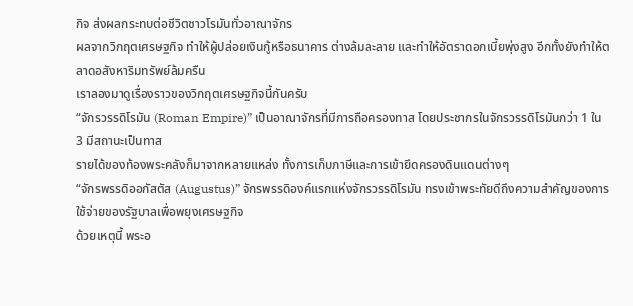กิจ ส่งผลกระทบต่อชีวิตชาวโรมันทั่วอาณาจักร
ผลจากวิกฤตเศรษฐกิจ ทำให้ผู้ปล่อยเงินกู้หรือธนาคาร ต่างล้มละลาย และทำให้อัตราดอกเบี้ยพุ่งสูง อีกทั้งยังทำให้ตลาดอสังหาริมทรัพย์ล้มครืน
เราลองมาดูเรื่องราวของวิกฤตเศรษฐกิจนี้กันครับ
“จักรวรรดิโรมัน (Roman Empire)” เป็นอาณาจักรที่มีการถือครองทาส โดยประชากรในจักรวรรดิโรมันกว่า 1 ใน 3 มีสถานะเป็นทาส
รายได้ของท้องพระคลังก็มาจากหลายแหล่ง ทั้งการเก็บภาษีและการเข้ายึดครองดินแดนต่างๆ
“จักรพรรดิออกัสตัส (Augustus)” จักรพรรดิองค์แรกแห่งจักรวรรดิโรมัน ทรงเข้าพระทัยดีถึงความสำคัญของการใช้จ่ายของรัฐบาลเพื่อพยุงเศรษฐกิจ
ด้วยเหตุนี้ พระอ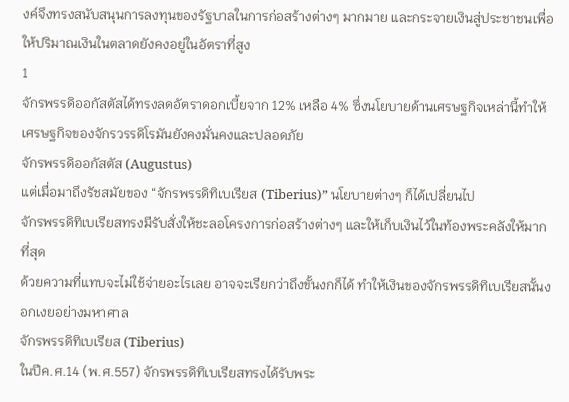งค์จึงทรงสนับสนุนการลงทุนของรัฐบาลในการก่อสร้างต่างๆ มากมาย และกระจายเงินสู่ประชาชนเพื่อให้ปริมาณเงินในตลาดยังคงอยู่ในอัตราที่สูง
1
จักรพรรดิออกัสตัสได้ทรงลดอัตราดอกเบี้ยจาก 12% เหลือ 4% ซึ่งนโยบายด้านเศรษฐกิจเหล่านี้ทำให้เศรษฐกิจของจักรวรรดิโรมันยังคงมั่นคงและปลอดภัย
จักรพรรดิออกัสตัส (Augustus)
แต่เมื่อมาถึงรัชสมัยของ “จักรพรรดิทิเบเรียส (Tiberius)” นโยบายต่างๆ ก็ได้เปลี่ยนไป
จักรพรรดิทิเบเรียสทรงมีรับสั่งให้ชะลอโครงการก่อสร้างต่างๆ และให้เก็บเงินไว้ในท้องพระคลังให้มากที่สุด
ด้วยความที่แทบจะไม่ใช้จ่ายอะไรเลย อาจจะเรียกว่าถึงขั้นงกก็ได้ ทำให้เงินของจักรพรรดิทิเบเรียสนั้นงอกเงยอย่างมหาศาล
จักรพรรดิทิเบเรียส (Tiberius)
ในปีค.ศ.14 (พ.ศ.557) จักรพรรดิทิเบเรียสทรงได้รับพระ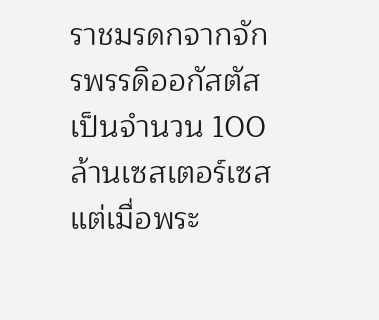ราชมรดกจากจักรพรรดิออกัสตัสเป็นจำนวน 100 ล้านเซสเตอร์เซส แต่เมื่อพระ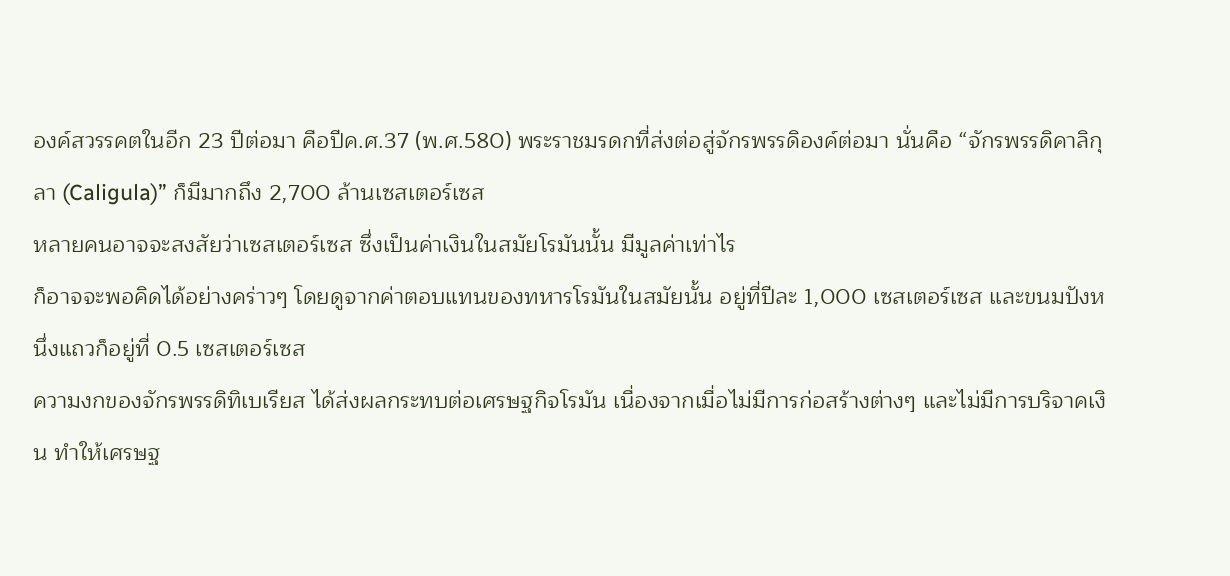องค์สวรรคตในอีก 23 ปีต่อมา คือปีค.ศ.37 (พ.ศ.580) พระราชมรดกที่ส่งต่อสู่จักรพรรดิองค์ต่อมา นั่นคือ “จักรพรรดิคาลิกุลา (Caligula)” ก็มีมากถึง 2,700 ล้านเซสเตอร์เซส
หลายคนอาจจะสงสัยว่าเซสเตอร์เซส ซึ่งเป็นค่าเงินในสมัยโรมันนั้น มีมูลค่าเท่าไร
ก็อาจจะพอคิดได้อย่างคร่าวๆ โดยดูจากค่าตอบแทนของทหารโรมันในสมัยนั้น อยู่ที่ปีละ 1,000 เซสเตอร์เซส และขนมปังหนึ่งแถวก็อยู่ที่ 0.5 เซสเตอร์เซส
ความงกของจักรพรรดิทิเบเรียส ได้ส่งผลกระทบต่อเศรษฐกิจโรมัน เนื่องจากเมื่อไม่มีการก่อสร้างต่างๆ และไม่มีการบริจาคเงิน ทำให้เศรษฐ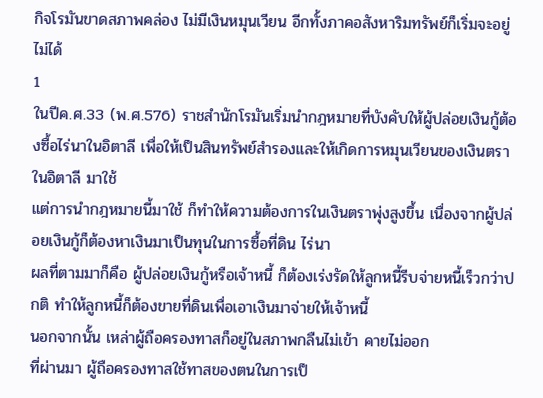กิจโรมันขาดสภาพคล่อง ไม่มีเงินหมุนเวียน อีกทั้งภาคอสังหาริมทรัพย์ก็เริ่มจะอยู่ไม่ได้
1
ในปีค.ศ.33 (พ.ศ.576) ราชสำนักโรมันเริ่มนำกฎหมายที่บังคับให้ผู้ปล่อยเงินกู้ต้องซื้อไร่นาในอิตาลี เพื่อให้เป็นสินทรัพย์สำรองและให้เกิดการหมุนเวียนของเงินตราในอิตาลี มาใช้
แต่การนำกฎหมายนี้มาใช้ ก็ทำให้ความต้องการในเงินตราพุ่งสูงขึ้น เนื่องจากผู้ปล่อยเงินกู้ก็ต้องหาเงินมาเป็นทุนในการซื้อที่ดิน ไร่นา
ผลที่ตามมาก็คือ ผู้ปล่อยเงินกู้หรือเจ้าหนี้ ก็ต้องเร่งรัดให้ลูกหนี้รีบจ่ายหนี้เร็วกว่าปกติ ทำให้ลูกหนี้ก็ต้องขายที่ดินเพื่อเอาเงินมาจ่ายให้เจ้าหนี้
นอกจากนั้น เหล่าผู้ถือครองทาสก็อยู่ในสภาพกลืนไม่เข้า คายไม่ออก
ที่ผ่านมา ผู้ถือครองทาสใช้ทาสของตนในการเป็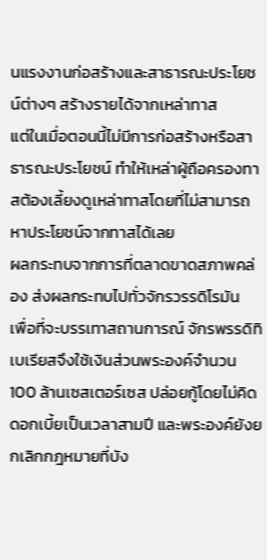นแรงงานก่อสร้างและสาธารณะประโยชน์ต่างๆ สร้างรายได้จากเหล่าทาส
แต่ในเมื่อตอนนี้ไม่มีการก่อสร้างหรือสาธารณะประโยชน์ ทำให้เหล่าผู้ถือครองทาสต้องเลี้ยงดูเหล่าทาสโดยที่ไม่สามารถหาประโยชน์จากทาสได้เลย
ผลกระทบจากการที่ตลาดขาดสภาพคล่อง ส่งผลกระทบไปทั่วจักรวรรดิโรมัน
เพื่อที่จะบรรเทาสถานการณ์ จักรพรรดิทิเบเรียสจึงใช้เงินส่วนพระองค์จำนวน 100 ล้านเซสเตอร์เซส ปล่อยกู้โดยไม่คิดดอกเบี้ยเป็นเวลาสามปี และพระองค์ยังยกเลิกกฎหมายที่บัง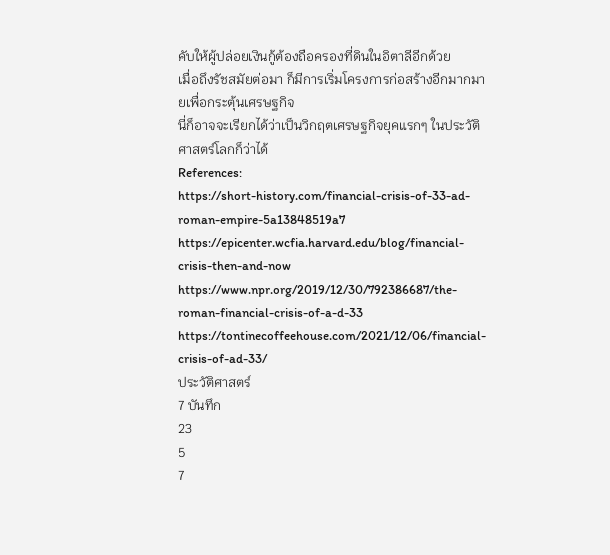คับให้ผู้ปล่อยเงินกู้ต้องถือครองที่ดินในอิตาลีอีกด้วย
เมื่อถึงรัชสมัยต่อมา ก็มีการเริ่มโครงการก่อสร้างอีกมากมายเพื่อกระตุ้นเศรษฐกิจ
นี่ก็อาจจะเรียกได้ว่าเป็นวิกฤตเศรษฐกิจยุคแรกๆ ในประวัติศาสตร์โลกก็ว่าได้
References:
https://short-history.com/financial-crisis-of-33-ad-roman-empire-5a13848519a7
https://epicenter.wcfia.harvard.edu/blog/financial-crisis-then-and-now
https://www.npr.org/2019/12/30/792386687/the-roman-financial-crisis-of-a-d-33
https://tontinecoffeehouse.com/2021/12/06/financial-crisis-of-ad-33/
ประวัติศาสตร์
7 บันทึก
23
5
7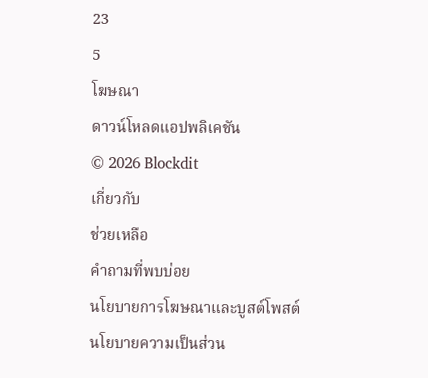23
5
โฆษณา
ดาวน์โหลดแอปพลิเคชัน
© 2026 Blockdit
เกี่ยวกับ
ช่วยเหลือ
คำถามที่พบบ่อย
นโยบายการโฆษณาและบูสต์โพสต์
นโยบายความเป็นส่วน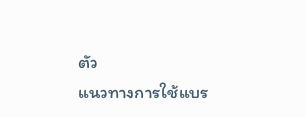ตัว
แนวทางการใช้แบร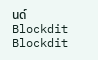นด์ Blockdit
Blockdit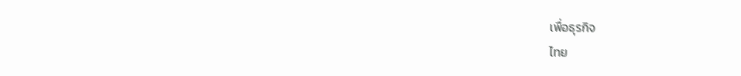เพื่อธุรกิจ
ไทย